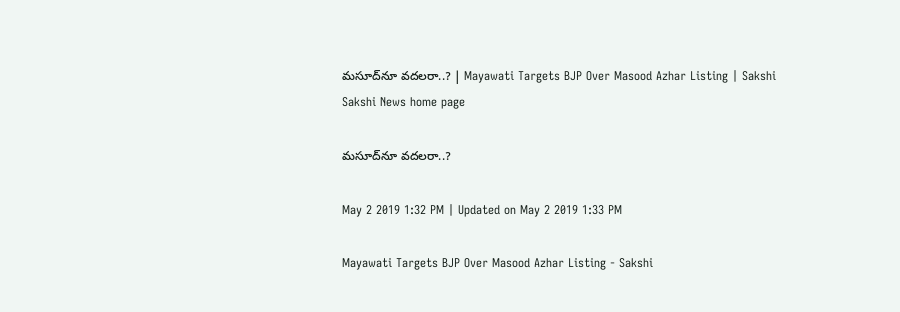మసూద్‌నూ వదలరా..? | Mayawati Targets BJP Over Masood Azhar Listing | Sakshi
Sakshi News home page

మసూద్‌నూ వదలరా..?

May 2 2019 1:32 PM | Updated on May 2 2019 1:33 PM

Mayawati Targets BJP Over Masood Azhar Listing - Sakshi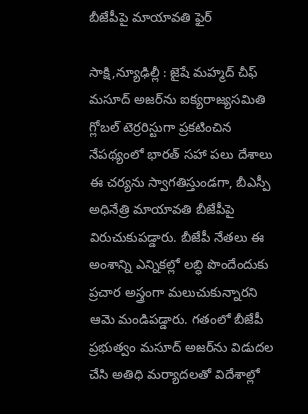బీజేపీపై మాయావతి ఫైర్‌

సాక్షి,న్యూఢిల్లీ : జైషే మహ్మద్‌ చీఫ్‌ మసూద్‌ అజర్‌ను ఐక్యరాజ్యసమితి గ్లోబల్‌ టెర్రరిస్టుగా ప్రకటించిన నేపథ్యంలో భారత్‌ సహా పలు దేశాలు ఈ చర్యను స్వాగతిస్తుండగా, బీఎస్పీ అధినేత్రి మాయావతి బీజేపీపై విరుచుకుపడ్డారు. బీజేపీ నేతలు ఈ అంశాన్ని ఎన్నికల్లో లబ్ధి పొందేందుకు ప్రచార అస్త్రంగా మలుచుకున్నారని ఆమె మండిపడ్డారు. గతంలో బీజేపీ ప్రభుత్వం మసూద్‌ అజర్‌ను విడుదల చేసి అతిధి మర్యాదలతో విదేశాల్లో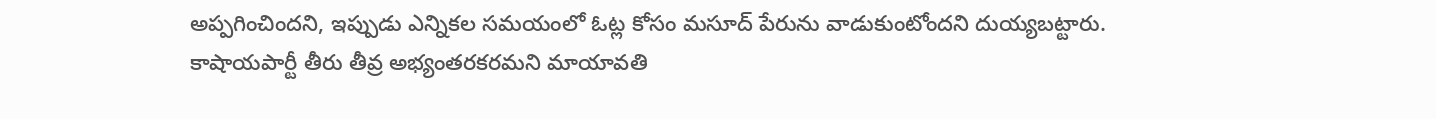అప్పగించిందని, ఇప్పుడు ఎన్నికల సమయంలో ఓట్ల కోసం మసూద్‌ పేరును వాడుకుంటోందని దుయ్యబట్టారు. కాషాయపార్టీ తీరు తీవ్ర అభ్యంతరకరమని మాయావతి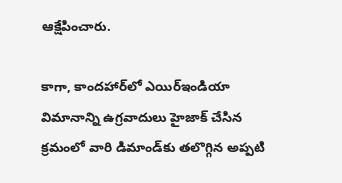ఆక్షేపించారు.

కాగా, కాందహార్‌లో ఎయిర్‌ఇండియా విమానాన్ని ఉగ్రవాదులు హైజాక్‌ చేసిన క్రమంలో వారి డిమాండ్‌కు తలొగ్గిన అప్పటి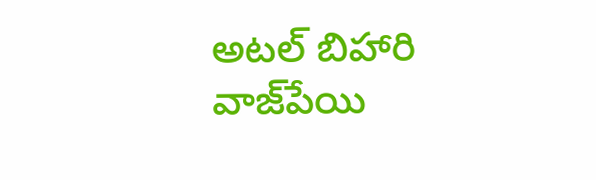అటల్‌ బిహారి వాజ్‌పేయి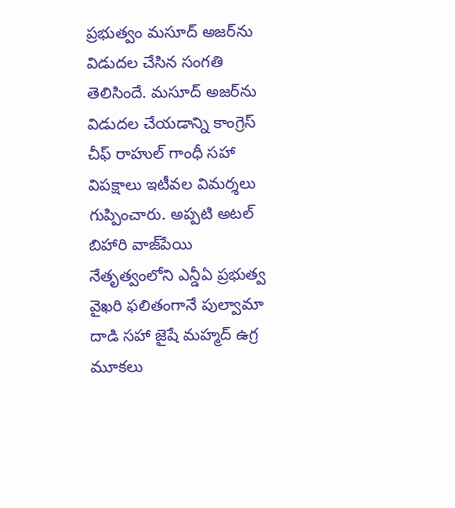ప్రభుత్వం మసూద్‌ అజర్‌ను విడుదల చేసిన సంగతి తెలిసిందే. మసూద్‌ అజర్‌ను విడుదల చేయడాన్ని కాంగ్రెస్‌ చీఫ్‌ రాహుల్‌ గాంధీ సహా విపక్షాలు ఇటీవల విమర్శలు గుప్పించారు. అప్పటి అటల్‌ బిహారి వాజ్‌పేయి నేతృత్వంలోని ఎన్డీఏ ప్రభుత్వ వైఖరి ఫలితంగానే పుల్వామా దాడి సహా జైషే మహ్మద్‌ ఉగ్ర మూకలు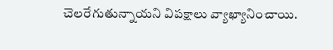చెలరేగుతున్నాయని విపక్షాలు వ్యాఖ్యానించాయి.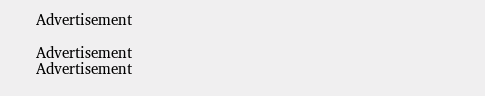Advertisement

Advertisement
Advertisement